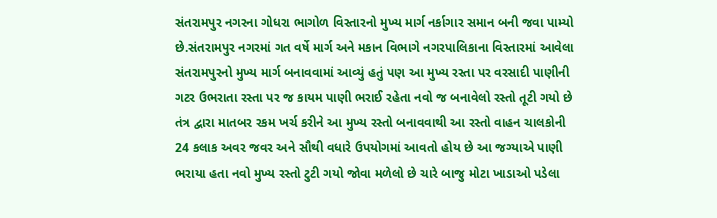સંતરામપુર નગરના ગોધરા ભાગોળ વિસ્તારનો મુખ્ય માર્ગ નર્કાગાર સમાન બની જવા પામ્યો છે.સંતરામપુર નગરમાં ગત વર્ષે માર્ગ અને મકાન વિભાગે નગરપાલિકાના વિસ્તારમાં આવેલા સંતરામપુરનો મુખ્ય માર્ગ બનાવવામાં આવ્યું હતું પણ આ મુખ્ય રસ્તા પર વરસાદી પાણીની ગટર ઉભરાતા રસ્તા પર જ કાયમ પાણી ભરાઈ રહેતા નવો જ બનાવેલો રસ્તો તૂટી ગયો છે તંત્ર દ્વારા માતબર રકમ ખર્ચ કરીને આ મુખ્ય રસ્તો બનાવવાથી આ રસ્તો વાહન ચાલકોની 24 કલાક અવર જવર અને સૌથી વધારે ઉપયોગમાં આવતો હોય છે આ જગ્યાએ પાણી ભરાયા હતા નવો મુખ્ય રસ્તો ટુટી ગયો જોવા મળેલો છે ચારે બાજુ મોટા ખાડાઓ પડેલા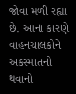જોવા મળી રહ્યા છે. આના કારણે વાહનચાલકોને અકસ્માતનો થવાનો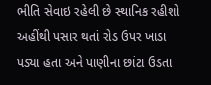ભીતિ સેવાઇ રહેલી છે સ્થાનિક રહીશો અહીંથી પસાર થતાં રોડ ઉપર ખાડા પડ્યા હતા અને પાણીના છાંટા ઉડતા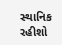સ્થાનિક રહીશો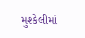મુશ્કેલીમાં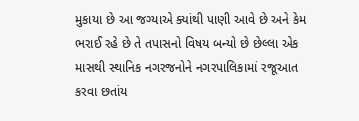મુકાયા છે આ જગ્યાએ ક્યાંથી પાણી આવે છે અને કેમ ભરાઈ રહે છે તે તપાસનો વિષય બન્યો છે છેલ્લા એક માસથી સ્થાનિક નગરજનોને નગરપાલિકામાં રજૂઆત કરવા છતાંય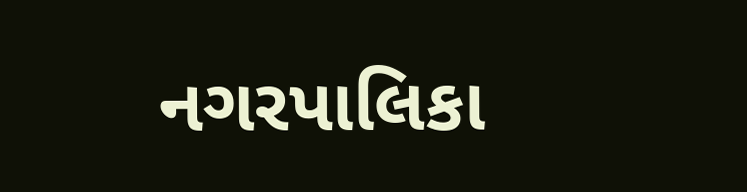નગરપાલિકા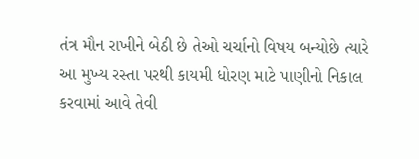તંત્ર મૌન રાખીને બેઠી છે તેઓ ચર્ચાનો વિષય બન્યોછે ત્યારે આ મુખ્ય રસ્તા પરથી કાયમી ધોરણ માટે પાણીનો નિકાલ કરવામાં આવે તેવી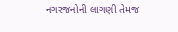નગરજનોની લાગણી તેમજ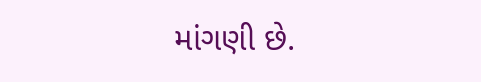માંગણી છે.